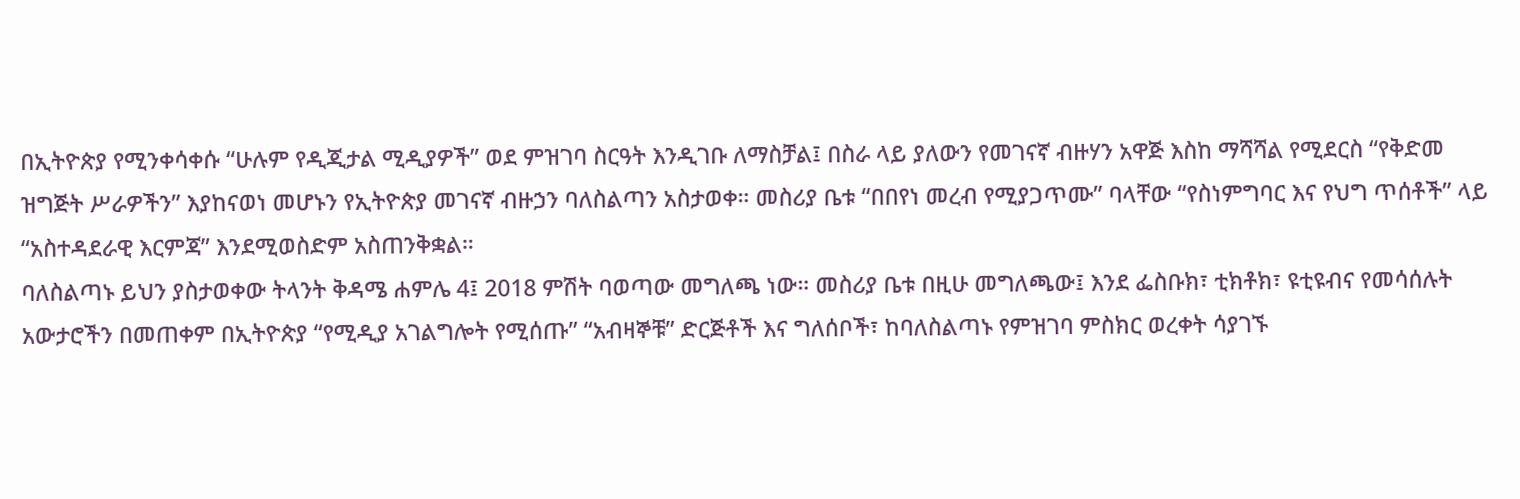በኢትዮጵያ የሚንቀሳቀሱ “ሁሉም የዲጂታል ሚዲያዎች” ወደ ምዝገባ ስርዓት እንዲገቡ ለማስቻል፤ በስራ ላይ ያለውን የመገናኛ ብዙሃን አዋጅ እስከ ማሻሻል የሚደርስ “የቅድመ ዝግጅት ሥራዎችን” እያከናወነ መሆኑን የኢትዮጵያ መገናኛ ብዙኃን ባለስልጣን አስታወቀ። መስሪያ ቤቱ “በበየነ መረብ የሚያጋጥሙ” ባላቸው “የስነምግባር እና የህግ ጥሰቶች” ላይ “አስተዳደራዊ እርምጃ” እንደሚወስድም አስጠንቅቋል።
ባለስልጣኑ ይህን ያስታወቀው ትላንት ቅዳሜ ሐምሌ 4፤ 2018 ምሽት ባወጣው መግለጫ ነው። መስሪያ ቤቱ በዚሁ መግለጫው፤ እንደ ፌስቡክ፣ ቲክቶክ፣ ዩቲዩብና የመሳሰሉት አውታሮችን በመጠቀም በኢትዮጵያ “የሚዲያ አገልግሎት የሚሰጡ” “አብዛኞቹ” ድርጅቶች እና ግለሰቦች፣ ከባለስልጣኑ የምዝገባ ምስክር ወረቀት ሳያገኙ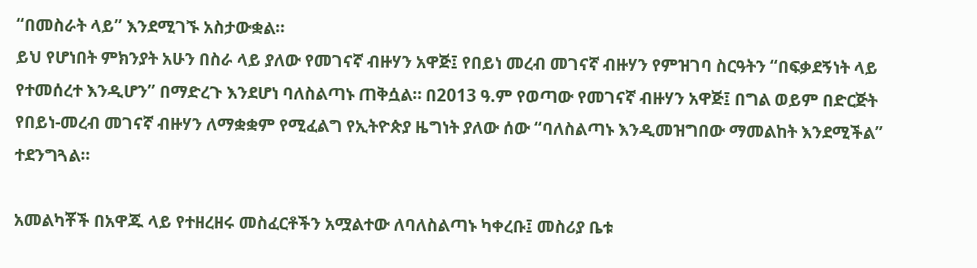“በመስራት ላይ” እንደሚገኙ አስታውቋል።
ይህ የሆነበት ምክንያት አሁን በስራ ላይ ያለው የመገናኛ ብዙሃን አዋጅ፤ የበይነ መረብ መገናኛ ብዙሃን የምዝገባ ስርዓትን “በፍቃደኝነት ላይ የተመሰረተ እንዲሆን” በማድረጉ እንደሆነ ባለስልጣኑ ጠቅሷል። በ2013 ዓ.ም የወጣው የመገናኛ ብዙሃን አዋጅ፤ በግል ወይም በድርጅት የበይነ-መረብ መገናኛ ብዙሃን ለማቋቋም የሚፈልግ የኢትዮጵያ ዜግነት ያለው ሰው “ባለስልጣኑ እንዲመዝግበው ማመልከት እንደሚችል” ተደንግጓል።

አመልካቾች በአዋጁ ላይ የተዘረዘሩ መስፈርቶችን አሟልተው ለባለስልጣኑ ካቀረቡ፤ መስሪያ ቤቱ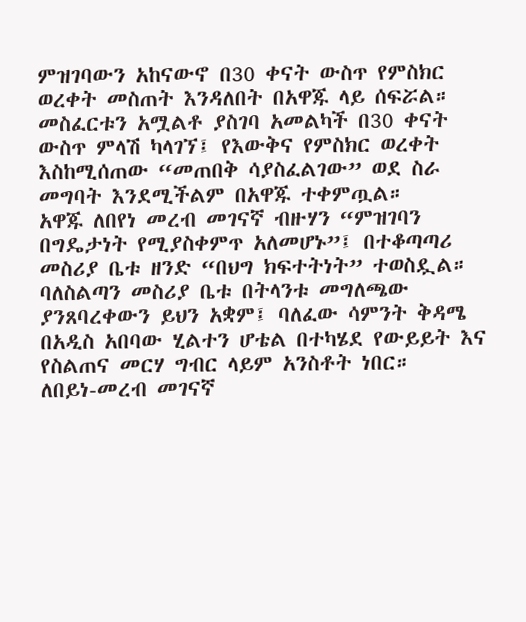ምዝገባውን አከናውኖ በ30 ቀናት ውስጥ የምስክር ወረቀት መስጠት እንዳለበት በአዋጁ ላይ ሰፍሯል። መስፈርቱን አሟልቶ ያስገባ አመልካች በ30 ቀናት ውስጥ ምላሽ ካላገኘ፤ የእውቅና የምስክር ወረቀት እስከሚሰጠው “መጠበቅ ሳያስፈልገው” ወደ ስራ መግባት እንደሚችልም በአዋጁ ተቀምጧል።
አዋጁ ለበየነ መረብ መገናኛ ብዙሃን “ምዝገባን በግዴታነት የሚያስቀምጥ አለመሆኑ”፤ በተቆጣጣሪ መስሪያ ቤቱ ዘንድ “በህግ ክፍተትነት” ተወስዷል። ባለስልጣን መስሪያ ቤቱ በትላንቱ መግለጫው ያንጸባረቀውን ይህን አቋም፤ ባለፈው ሳምንት ቅዳሜ በአዲስ አበባው ሂልተን ሆቴል በተካሄደ የውይይት እና የስልጠና መርሃ ግብር ላይም አንስቶት ነበር።
ለበይነ-መረብ መገናኛ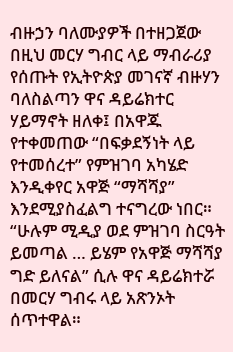ብዙኃን ባለሙያዎች በተዘጋጀው በዚህ መርሃ ግብር ላይ ማብራሪያ የሰጡት የኢትዮጵያ መገናኛ ብዙሃን ባለስልጣን ዋና ዳይሬክተር ሃይማኖት ዘለቀ፤ በአዋጁ የተቀመጠው “በፍቃደኝነት ላይ የተመሰረተ” የምዝገባ አካሄድ እንዲቀየር አዋጅ “ማሻሻያ” እንደሚያስፈልግ ተናግረው ነበር። “ሁሉም ሚዲያ ወደ ምዝገባ ስርዓት ይመጣል … ይሄም የአዋጅ ማሻሻያ ግድ ይለናል” ሲሉ ዋና ዳይሬክተሯ በመርሃ ግብሩ ላይ አጽንኦት ሰጥተዋል።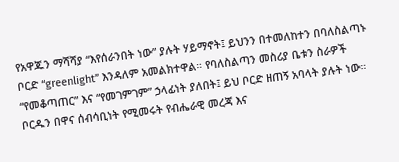የአዋጁን ማሻሻያ “እየሰራንበት ነው” ያሉት ሃይማኖት፤ ይህንን በተመለከተን በባለስልጣኑ ቦርድ “greenlight” እንዳለም አመልክተዋል። የባለስልጣን መስሪያ ቤቱን ስራዎች “የመቆጣጠር” እና “የመገምገም” ኃላፊነት ያለበት፤ ይህ ቦርድ ዘጠኝ አባላት ያሉት ነው። ቦርዱን በዋና ሰብሳቢነት የሚመሩት የብሔራዊ መረጃ እና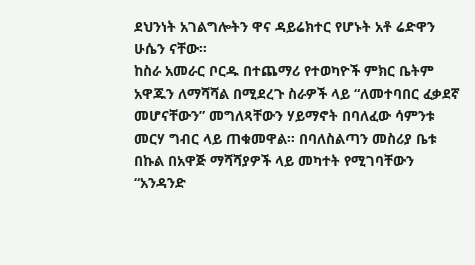ደህንነት አገልግሎትን ዋና ዳይሬክተር የሆኑት አቶ ሬድዋን ሁሴን ናቸው።
ከስራ አመራር ቦርዱ በተጨማሪ የተወካዮች ምክር ቤትም አዋጁን ለማሻሻል በሚደረጉ ስራዎች ላይ “ለመተባበር ፈቃደኛ መሆናቸውን” መግለጻቸውን ሃይማኖት በባለፈው ሳምንቱ መርሃ ግብር ላይ ጠቁመዋል። በባለስልጣን መስሪያ ቤቱ በኩል በአዋጅ ማሻሻያዎች ላይ መካተት የሚገባቸውን “አንዳንድ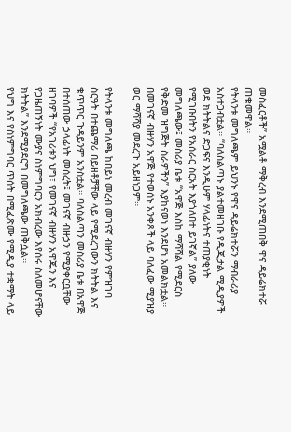መስፈርቶች” አሟልቶ ማቅረብ እንደሚጠበቅ ዋና ዳይሬክተሯ ጠቁመዋል።
የትላንቱ መግለጫም ይህንኑ የዋና ዳይሬክተሯን ማብራሪያ አስተጋብቷል። “ባለስልጣኑ ያልተመዘገቡ የዲጂታል ሚዲያዎች ወደ ክትትልና ድጋፍና እንዲሁም ሃላፊነትና ተጠያቂነት የሚገቡበትን የአሰራር ስርአት እያጎለበተ ይገኛል” ያለው መግለጫው፤ መስሪያ ቤቱ “አዋጅ እስከ ማሻሻል የሚደርስ የቅድመ ዝግጅት ስራዎችን” እያከናወነ እንደሆነ አመልክቷል። በመገናኛ ብዙሃን አዋጅ የተወሰኑ አንቀጾች ላይ ባለፈው ሚያዝያ ወር ማሻሻያ መደረጉ አይዘነጋም።

የትላንቱ መግለጫ ከበይነ መረብ መገናኛ ብዙሃን የምዝገባ ስርዓት በተጨማሪ በይዘቶቻቸው ላይ የሚደረገውን ክትትል እና ቁጥጥር ጉዳይንም አንስቷል። ባለስልጣን መስሪያ ቤቱ በአዋጅ በተሰጠው ኃላፊነት መሰረት፤ መገናኛ ብዙኃን የሚያቀርቧቸው ዘገባዎች “የአገሪቱን ህግ፣ የመገናኛ ብዙሃን አዋጁን እና የጋዜጠኝነት ሙያና ስነምግባርን አክብረው እየሰሩ ስለመሆናቸው ክትትል” እንደሚያደርግ በመግለጫው ጠቅሷል።
የህግ እና የስነምግባር ጥሰት በሚፈጽሙ የሚዲያ ተቋማት ላይ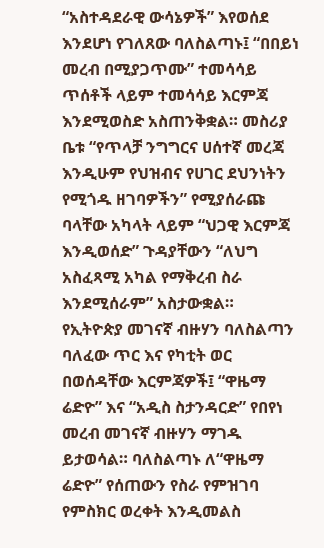“አስተዳደራዊ ውሳኔዎች” እየወሰደ እንደሆነ የገለጸው ባለስልጣኑ፤ “በበይነ መረብ በሚያጋጥሙ” ተመሳሳይ ጥሰቶች ላይም ተመሳሳይ እርምጃ እንደሚወስድ አስጠንቅቋል። መስሪያ ቤቱ “የጥላቻ ንግግርና ሀሰተኛ መረጃ እንዲሁም የህዝብና የሀገር ደህንነትን የሚጎዱ ዘገባዎችን” የሚያሰራጩ ባላቸው አካላት ላይም “ህጋዊ እርምጃ እንዲወሰድ” ጉዳያቸውን “ለህግ አስፈጻሚ አካል የማቅረብ ስራ እንደሚሰራም” አስታውቋል።
የኢትዮጵያ መገናኛ ብዙሃን ባለስልጣን ባለፈው ጥር እና የካቲት ወር በወሰዳቸው እርምጃዎች፤ “ዋዜማ ሬድዮ” እና “አዲስ ስታንዳርድ” የበየነ መረብ መገናኛ ብዙሃን ማገዱ ይታወሳል። ባለስልጣኑ ለ“ዋዜማ ሬድዮ” የሰጠውን የስራ የምዝገባ የምስክር ወረቀት እንዲመልስ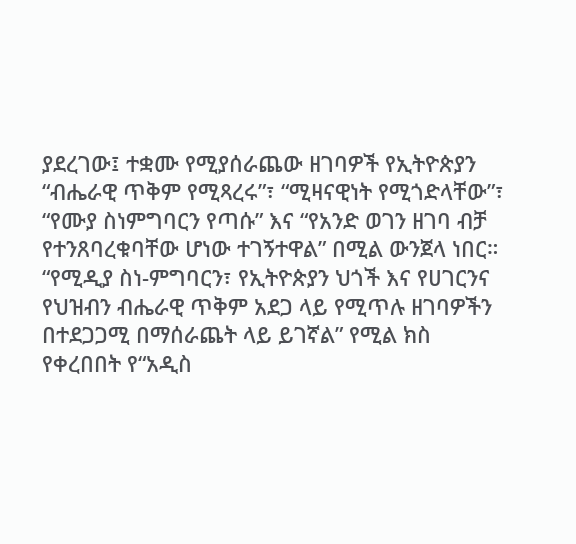ያደረገው፤ ተቋሙ የሚያሰራጨው ዘገባዎች የኢትዮጵያን “ብሔራዊ ጥቅም የሚጻረሩ”፣ “ሚዛናዊነት የሚጎድላቸው”፣ “የሙያ ስነምግባርን የጣሱ” እና “የአንድ ወገን ዘገባ ብቻ የተንጸባረቁባቸው ሆነው ተገኝተዋል” በሚል ውንጀላ ነበር።
“የሚዲያ ስነ-ምግባርን፣ የኢትዮጵያን ህጎች እና የሀገርንና የህዝብን ብሔራዊ ጥቅም አደጋ ላይ የሚጥሉ ዘገባዎችን በተደጋጋሚ በማሰራጨት ላይ ይገኛል” የሚል ክስ የቀረበበት የ“አዲስ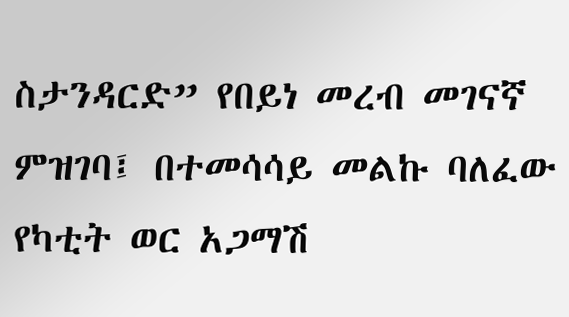ስታንዳርድ” የበይነ መረብ መገናኛ ምዝገባ፤ በተመሳሳይ መልኩ ባለፈው የካቲት ወር አጋማሽ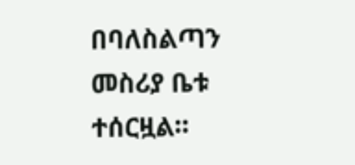በባለስልጣን መስሪያ ቤቱ ተሰርዟል።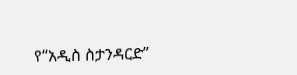የ“አዲስ ስታንዳርድ”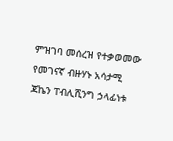ምዝገባ መሰረዝ የተቃወመው የመገናኛ ብዙሃኑ አሳታሚ ጃኬን ፐብሊሺንግ ኃላፊነቱ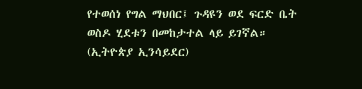የተወሰነ የግል ማህበር፤ ጉዳዩን ወደ ፍርድ ቤት ወስዶ ሂደቱን በመከታተል ላይ ይገኛል። (ኢትዮጵያ ኢንሳይደር)